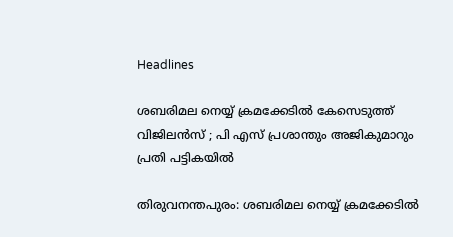Headlines

ശബരിമല നെയ്യ് ക്രമക്കേടില്‍ കേസെടുത്ത് വിജിലന്‍സ് ; പി എസ് പ്രശാന്തും അജികുമാറും പ്രതി പട്ടികയിൽ

തിരുവനന്തപുരം: ശബരിമല നെയ്യ് ക്രമക്കേടില്‍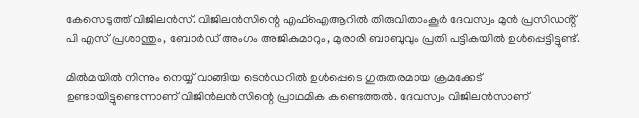കേസെടുത്ത് വിജിലന്‍സ്. വിജിലന്‍സിന്റെ എഫ്ഐആറില്‍ തിരുവിതാംകൂര്‍ ദേവസ്വം മുന്‍ പ്രസിഡൻ്റ് പി എസ് പ്രശാന്തും, ബോര്‍ഡ് അംഗം അജികുമാറും, മുരാരി ബാബുവും പ്രതി പട്ടികയില്‍ ഉള്‍പ്പെട്ടിട്ടുണ്ട്.

മില്‍മയില്‍ നിന്നും നെയ്യ് വാങ്ങിയ ടെന്‍ഡറില്‍ ഉള്‍പ്പെടെ ഗുരുതരമായ ക്രമക്കേട് ഉണ്ടായിട്ടുണ്ടെന്നാണ് വിജിന്‍ലന്‍സിന്റെ പ്രാഥമിക കണ്ടെത്തല്‍. ദേവസ്വം വിജിലന്‍സാണ്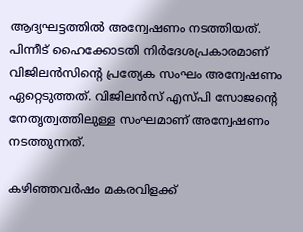ആദ്യഘട്ടത്തില്‍ അന്വേഷണം നടത്തിയത്. പിന്നീട് ഹൈക്കോടതി നിര്‍ദേശപ്രകാരമാണ് വിജിലന്‍സിന്റെ പ്രത്യേക സംഘം അന്വേഷണം ഏറ്റെടുത്തത്. വിജിലന്‍സ് എസ്പി സോജന്റെ നേതൃത്വത്തിലുള്ള സംഘമാണ് അന്വേഷണം നടത്തുന്നത്.

കഴിഞ്ഞവര്‍ഷം മകരവിളക്ക്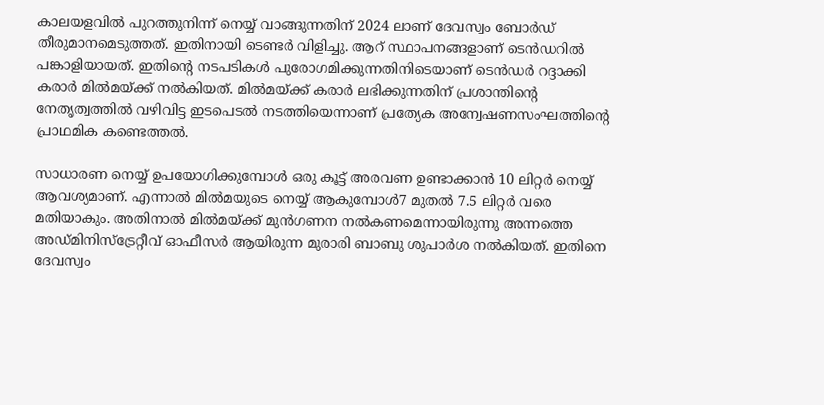കാലയളവില്‍ പുറത്തുനിന്ന് നെയ്യ് വാങ്ങുന്നതിന് 2024 ലാണ് ദേവസ്വം ബോര്‍ഡ് തീരുമാനമെടുത്തത്. ഇതിനായി ടെണ്ടര്‍ വിളിച്ചു. ആറ് സ്ഥാപനങ്ങളാണ് ടെന്‍ഡറില്‍ പങ്കാളിയായത്. ഇതിന്റെ നടപടികള്‍ പുരോഗമിക്കുന്നതിനിടെയാണ് ടെന്‍ഡര്‍ റദ്ദാക്കി കരാര്‍ മില്‍മയ്ക്ക് നല്‍കിയത്. മില്‍മയ്ക്ക് കരാര്‍ ലഭിക്കുന്നതിന് പ്രശാന്തിന്റെ നേതൃത്വത്തില്‍ വഴിവിട്ട ഇടപെടല്‍ നടത്തിയെന്നാണ് പ്രത്യേക അന്വേഷണസംഘത്തിന്റെ പ്രാഥമിക കണ്ടെത്തല്‍.

സാധാരണ നെയ്യ് ഉപയോഗിക്കുമ്പോള്‍ ഒരു കൂട്ട് അരവണ ഉണ്ടാക്കാന്‍ 10 ലിറ്റര്‍ നെയ്യ് ആവശ്യമാണ്. എന്നാല്‍ മില്‍മയുടെ നെയ്യ് ആകുമ്പോള്‍7 മുതല്‍ 7.5 ലിറ്റര്‍ വരെ മതിയാകും. അതിനാല്‍ മില്‍മയ്ക്ക് മുന്‍ഗണന നല്‍കണമെന്നായിരുന്നു അന്നത്തെ അഡ്മിനിസ്‌ട്രേറ്റീവ് ഓഫീസര്‍ ആയിരുന്ന മുരാരി ബാബു ശുപാര്‍ശ നല്‍കിയത്. ഇതിനെ ദേവസ്വം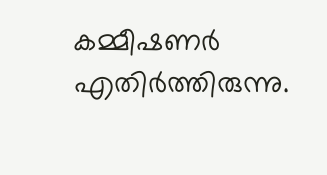കമ്മീഷണര്‍ എതിര്‍ത്തിരുന്നു.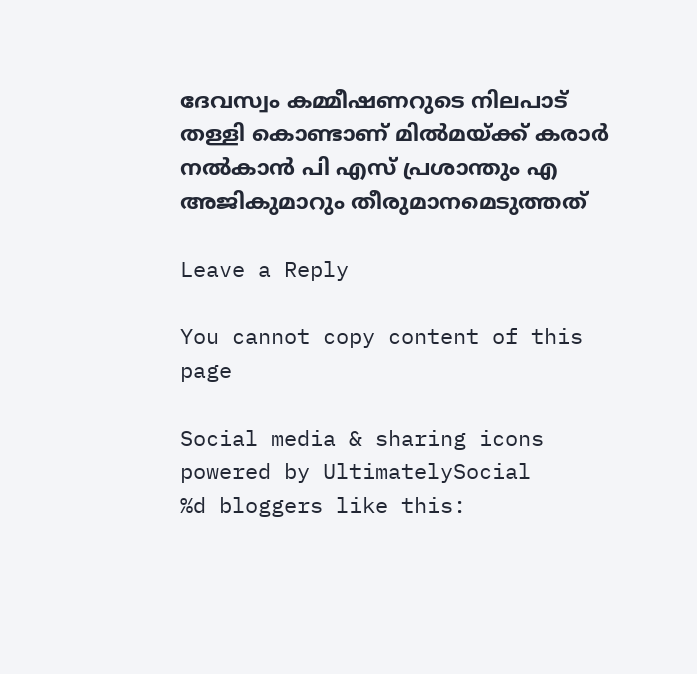ദേവസ്വം കമ്മീഷണറുടെ നിലപാട് തള്ളി കൊണ്ടാണ് മില്‍മയ്ക്ക് കരാര്‍ നല്‍കാന്‍ പി എസ് പ്രശാന്തും എ അജികുമാറും തീരുമാനമെടുത്തത്

Leave a Reply

You cannot copy content of this page

Social media & sharing icons powered by UltimatelySocial
%d bloggers like this: